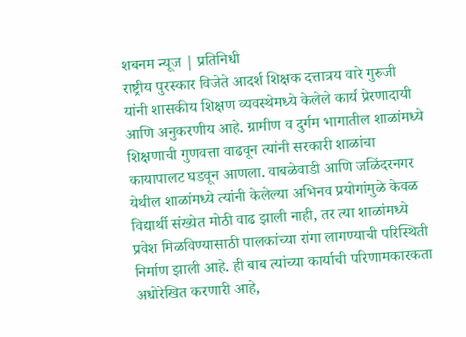शबनम न्यूज | प्रतिनिधी
राष्ट्रीय पुरस्कार विजेते आदर्श शिक्षक दत्तात्रय वारे गुरुजी यांनी शासकीय शिक्षण व्यवस्थेमध्ये केलेले कार्य प्रेरणादायी आणि अनुकरणीय आहे. ग्रामीण व दुर्गम भागातील शाळांमध्ये शिक्षणाची गुणवत्ता वाढवून त्यांनी सरकारी शाळांचा कायापालट घडवून आणला. वाबळेवाडी आणि जळिंदरनगर येथील शाळांमध्ये त्यांनी केलेल्या अभिनव प्रयोगांमुळे केवळ विद्यार्थी संख्येत मोठी वाढ झाली नाही, तर त्या शाळांमध्ये प्रवेश मिळविण्यासाठी पालकांच्या रांगा लागण्याची परिस्थिती निर्माण झाली आहे. ही बाब त्यांच्या कार्याची परिणामकारकता अधोरेखित करणारी आहे,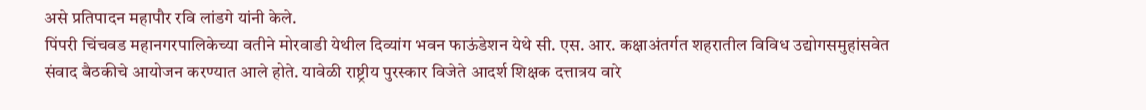असे प्रतिपादन महापौर रवि लांडगे यांनी केले.
पिंपरी चिंचवड महानगरपालिकेच्या वतीने मोरवाडी येथील दिव्यांग भवन फाऊंडेशन येथे सी. एस. आर. कक्षाअंतर्गत शहरातील विविध उद्योगसमुहांसवेत संवाद बैठकीचे आयोजन करण्यात आले होते. यावेळी राष्ट्रीय पुरस्कार विजेते आदर्श शिक्षक दत्तात्रय वारे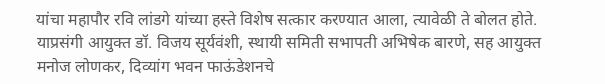यांचा महापौर रवि लांडगे यांच्या हस्ते विशेष सत्कार करण्यात आला, त्यावेळी ते बोलत होते.
याप्रसंगी आयुक्त डॉ. विजय सूर्यवंशी, स्थायी समिती सभापती अभिषेक बारणे, सह आयुक्त मनोज लोणकर, दिव्यांग भवन फाऊंडेशनचे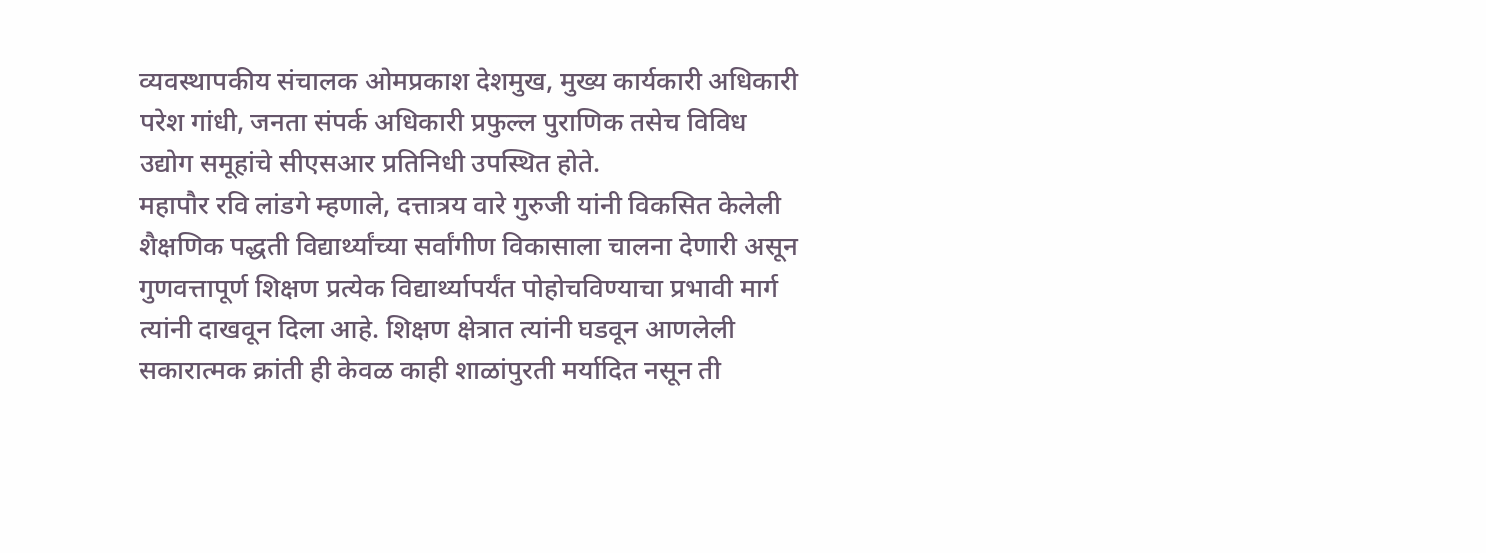व्यवस्थापकीय संचालक ओमप्रकाश देशमुख, मुख्य कार्यकारी अधिकारी परेश गांधी, जनता संपर्क अधिकारी प्रफुल्ल पुराणिक तसेच विविध उद्योग समूहांचे सीएसआर प्रतिनिधी उपस्थित होते.
महापौर रवि लांडगे म्हणाले, दत्तात्रय वारे गुरुजी यांनी विकसित केलेली शैक्षणिक पद्धती विद्यार्थ्यांच्या सर्वांगीण विकासाला चालना देणारी असून गुणवत्तापूर्ण शिक्षण प्रत्येक विद्यार्थ्यापर्यंत पोहोचविण्याचा प्रभावी मार्ग त्यांनी दाखवून दिला आहे. शिक्षण क्षेत्रात त्यांनी घडवून आणलेली सकारात्मक क्रांती ही केवळ काही शाळांपुरती मर्यादित नसून ती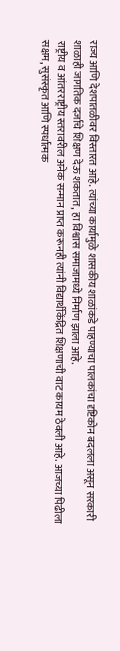राज्य आणि देशपातळीवर विस्तारत आहे. त्यांच्या कार्यामुळे शासकीय शाळांकडे पाहण्याचा पालकांचा दृष्टिकोन बदलला असून सरकारी शाळाही जागतिक दर्जाचे शिक्षण देऊ शकतात, हा विश्वास समाजामध्ये निर्माण झाला आहे.
राष्ट्रीय व आंतरराष्ट्रीय स्तरावरील अनेक सन्मान प्राप्त करूनही त्यांनी विद्यार्थीकेंद्रित शिक्षणाची वाट कायम ठेवली आहे. आजच्या पिढीला सक्षम, सुसंस्कृत आणि स्पर्धात्मक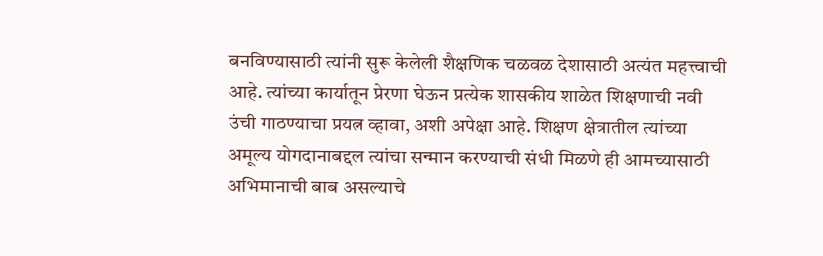बनविण्यासाठी त्यांनी सुरू केलेली शैक्षणिक चळवळ देशासाठी अत्यंत महत्त्वाची आहे. त्यांच्या कार्यातून प्रेरणा घेऊन प्रत्येक शासकीय शाळेत शिक्षणाची नवी उंची गाठण्याचा प्रयत्न व्हावा, अशी अपेक्षा आहे. शिक्षण क्षेत्रातील त्यांच्या अमूल्य योगदानाबद्दल त्यांचा सन्मान करण्याची संधी मिळणे ही आमच्यासाठी अभिमानाची बाब असल्याचे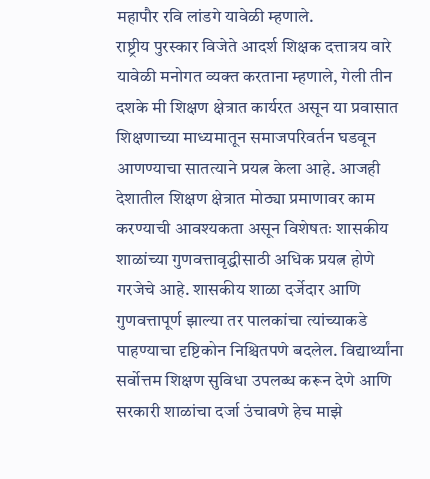महापौर रवि लांडगे यावेळी म्हणाले.
राष्ट्रीय पुरस्कार विजेते आदर्श शिक्षक दत्तात्रय वारे यावेळी मनोगत व्यक्त करताना म्हणाले, गेली तीन दशके मी शिक्षण क्षेत्रात कार्यरत असून या प्रवासात शिक्षणाच्या माध्यमातून समाजपरिवर्तन घडवून आणण्याचा सातत्याने प्रयत्न केला आहे. आजही देशातील शिक्षण क्षेत्रात मोठ्या प्रमाणावर काम करण्याची आवश्यकता असून विशेषतः शासकीय शाळांच्या गुणवत्तावृद्धीसाठी अधिक प्रयत्न होणे गरजेचे आहे. शासकीय शाळा दर्जेदार आणि गुणवत्तापूर्ण झाल्या तर पालकांचा त्यांच्याकडे पाहण्याचा दृष्टिकोन निश्चितपणे बदलेल. विद्यार्थ्यांना सर्वोत्तम शिक्षण सुविधा उपलब्ध करून देणे आणि सरकारी शाळांचा दर्जा उंचावणे हेच माझे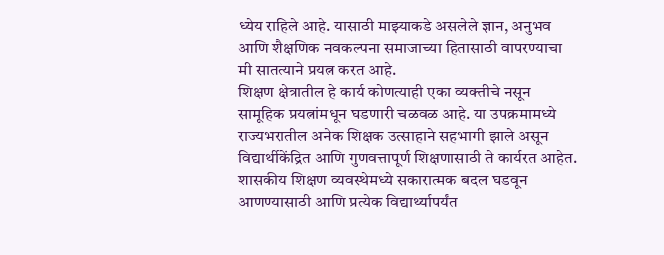ध्येय राहिले आहे. यासाठी माझ्याकडे असलेले ज्ञान, अनुभव आणि शैक्षणिक नवकल्पना समाजाच्या हितासाठी वापरण्याचा मी सातत्याने प्रयत्न करत आहे.
शिक्षण क्षेत्रातील हे कार्य कोणत्याही एका व्यक्तीचे नसून सामूहिक प्रयत्नांमधून घडणारी चळवळ आहे. या उपक्रमामध्ये राज्यभरातील अनेक शिक्षक उत्साहाने सहभागी झाले असून विद्यार्थीकेंद्रित आणि गुणवत्तापूर्ण शिक्षणासाठी ते कार्यरत आहेत. शासकीय शिक्षण व्यवस्थेमध्ये सकारात्मक बदल घडवून आणण्यासाठी आणि प्रत्येक विद्यार्थ्यापर्यंत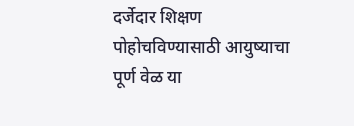दर्जेदार शिक्षण पोहोचविण्यासाठी आयुष्याचा पूर्ण वेळ या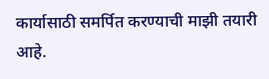कार्यासाठी समर्पित करण्याची माझी तयारी आहे.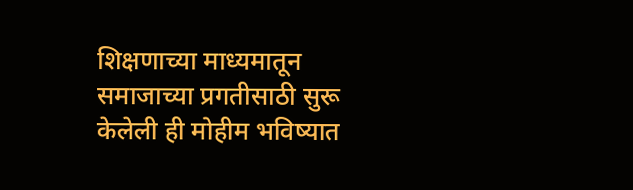शिक्षणाच्या माध्यमातून समाजाच्या प्रगतीसाठी सुरू केलेली ही मोहीम भविष्यात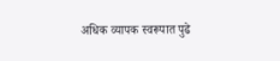अधिक व्यापक स्वरूपात पुढे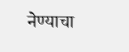नेण्याचा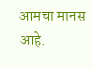आमचा मानस आहे.